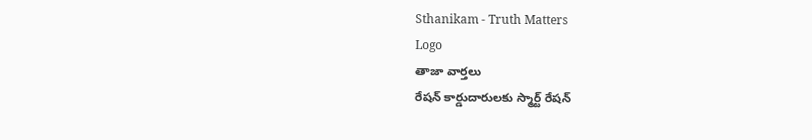Sthanikam - Truth Matters
Logo
తాజా వార్తలు
రేషన్ కార్డుదారులకు స్మార్ట్ రేషన్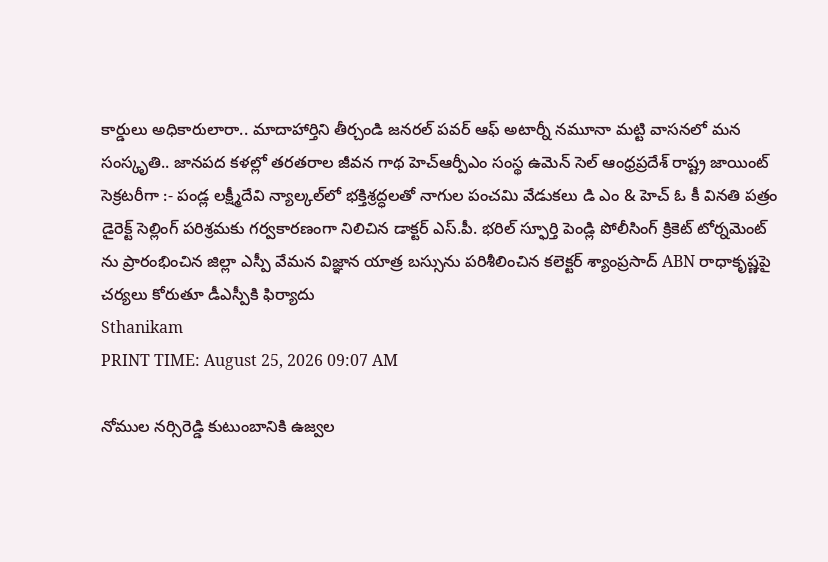కార్డులు అధికారులారా.. మాదాహార్తిని తీర్చండి జనరల్ పవర్ ఆఫ్ అటార్నీ నమూనా మట్టి వాసనలో మన సంస్కృతి.. జానపద కళల్లో తరతరాల జీవన గాథ హెచ్ఆర్పీఎం సంస్థ ఉమెన్ సెల్ ఆంధ్రప్రదేశ్ రాష్ట్ర జాయింట్ సెక్రటరీగా :- పండ్ల లక్ష్మీదేవి న్యాల్కల్‌లో భక్తిశ్రద్ధలతో నాగుల పంచమి వేడుకలు డి ఎం & హెచ్ ఓ కీ వినతి పత్రం డైరెక్ట్ సెల్లింగ్ పరిశ్రమకు గర్వకారణంగా నిలిచిన డాక్టర్ ఎస్.పీ. భరిల్ స్ఫూర్తి పెండ్లి పోలీసింగ్ క్రికెట్ టోర్నమెంట్ ను ప్రారంభించిన జిల్లా ఎస్పీ వేమన విజ్ఞాన యాత్ర బస్సును పరిశీలించిన కలెక్టర్ శ్యాంప్రసాద్ ABN రాధాకృష్ణపై చర్యలు కోరుతూ డీఎస్పీకి ఫిర్యాదు
Sthanikam
PRINT TIME: August 25, 2026 09:07 AM

నోముల నర్సిరెడ్డి కుటుంబానికి ఉజ్వల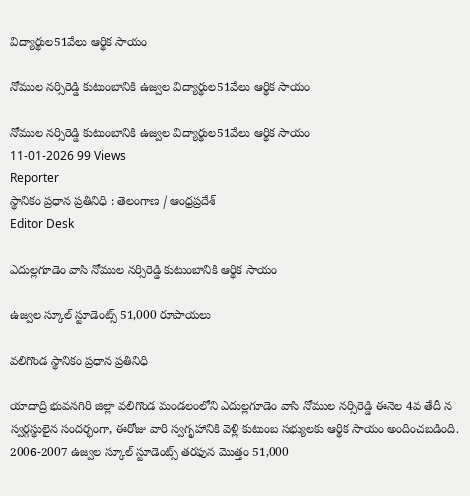విద్యార్థుల51వేలు ఆర్థిక సాయం

నోముల నర్సిరెడ్డి కుటుంబానికి ఉజ్వల విద్యార్థుల51వేలు ఆర్థిక సాయం

నోముల నర్సిరెడ్డి కుటుంబానికి ఉజ్వల విద్యార్థుల51వేలు ఆర్థిక సాయం
11-01-2026 99 Views
Reporter
స్థానికం ప్రధాన ప్రతినిధి : తెలంగాణ / ఆంధ్రప్రదేశ్
Editor Desk

ఎదుల్లగూడెం వాసి నోముల నర్సిరెడ్డి కుటుంబానికి ఆర్థిక సాయం

ఉజ్వల స్కూల్ స్టూడెంట్స్ 51,000 రూపాయలు

వలిగొండ స్థానికం ప్రధాన ప్రతినిధి

యాదాద్రి భువనగిరి జిల్లా వలిగొండ మండలంలోని ఎదుల్లగూడెం వాసి నోముల నర్సిరెడ్డి ఈనెల 4వ తేదీ న స్వర్గస్థులైన సందర్భంగా, ఈరోజు వారి స్వగృహానికి వెళ్లి కుటుంబ సభ్యులకు ఆర్థిక సాయం అందించబడింది. 2006-2007 ఉజ్వల స్కూల్ స్టూడెంట్స్ తరఫున మొత్తం 51,000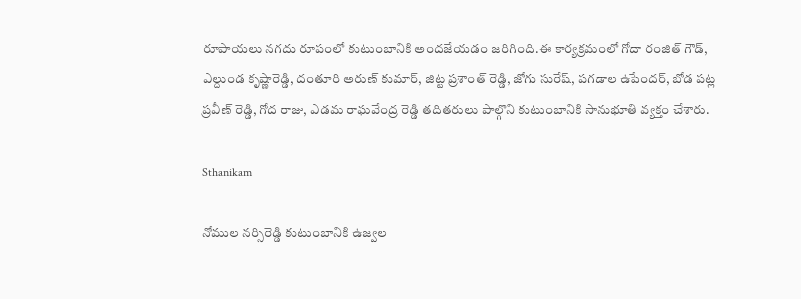రూపాయలు నగదు రూపంలో కుటుంబానికి అందజేయడం జరిగింది.ఈ కార్యక్రమంలో గోదా రంజిత్ గౌడ్, ఎల్దుండ కృష్ణారెడ్డి, దంతూరి అరుణ్ కుమార్, జిట్ట ప్రశాంత్ రెడ్డి, జోగు సురేష్, పగడాల ఉపేందర్, బోడ పట్ల ప్రవీణ్ రెడ్డి, గోద రాజు, ఎడమ రాఘవేంద్ర రెడ్డి తదితరులు పాల్గొని కుటుంబానికి సానుభూతి వ్యక్తం చేశారు.

Sthanikam

నోముల నర్సిరెడ్డి కుటుంబానికి ఉజ్వల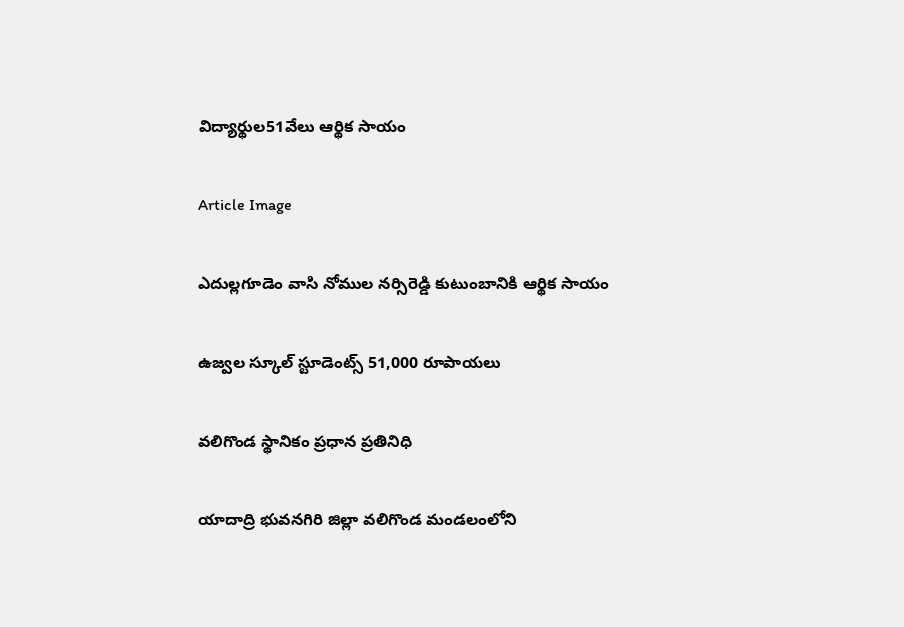విద్యార్థుల51వేలు ఆర్థిక సాయం

Article Image

ఎదుల్లగూడెం వాసి నోముల నర్సిరెడ్డి కుటుంబానికి ఆర్థిక సాయం

ఉజ్వల స్కూల్ స్టూడెంట్స్ 51,000 రూపాయలు

వలిగొండ స్థానికం ప్రధాన ప్రతినిధి

యాదాద్రి భువనగిరి జిల్లా వలిగొండ మండలంలోని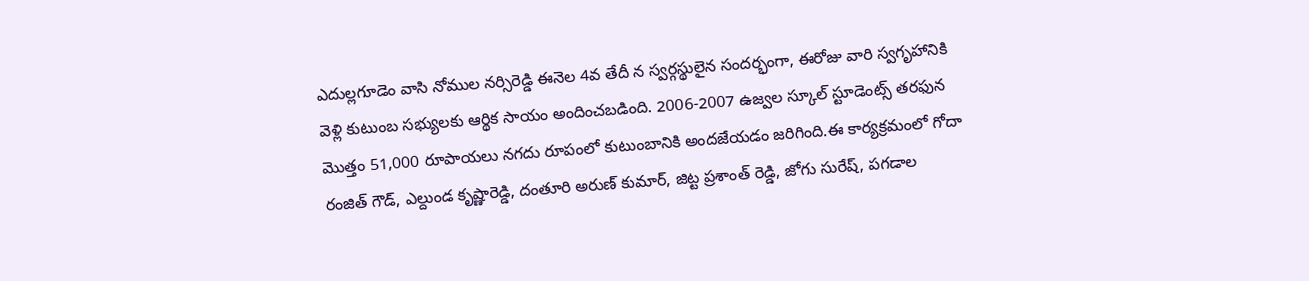ఎదుల్లగూడెం వాసి నోముల నర్సిరెడ్డి ఈనెల 4వ తేదీ న స్వర్గస్థులైన సందర్భంగా, ఈరోజు వారి స్వగృహానికి వెళ్లి కుటుంబ సభ్యులకు ఆర్థిక సాయం అందించబడింది. 2006-2007 ఉజ్వల స్కూల్ స్టూడెంట్స్ తరఫున మొత్తం 51,000 రూపాయలు నగదు రూపంలో కుటుంబానికి అందజేయడం జరిగింది.ఈ కార్యక్రమంలో గోదా రంజిత్ గౌడ్, ఎల్దుండ కృష్ణారెడ్డి, దంతూరి అరుణ్ కుమార్, జిట్ట ప్రశాంత్ రెడ్డి, జోగు సురేష్, పగడాల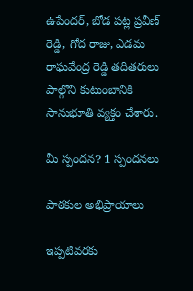ఉపేందర్, బోడ పట్ల ప్రవీణ్ రెడ్డి, గోద రాజు, ఎడమ రాఘవేంద్ర రెడ్డి తదితరులు పాల్గొని కుటుంబానికి సానుభూతి వ్యక్తం చేశారు.

మీ స్పందన? 1 స్పందనలు

పాఠకుల అభిప్రాయాలు

ఇప్పటివరకు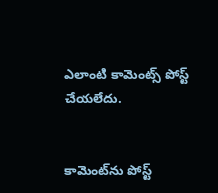ఎలాంటి కామెంట్స్ పోస్ట్ చేయలేదు.


కామెంట్‌ను పోస్ట్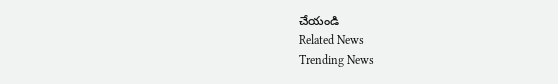చేయండి
Related News
Trending News